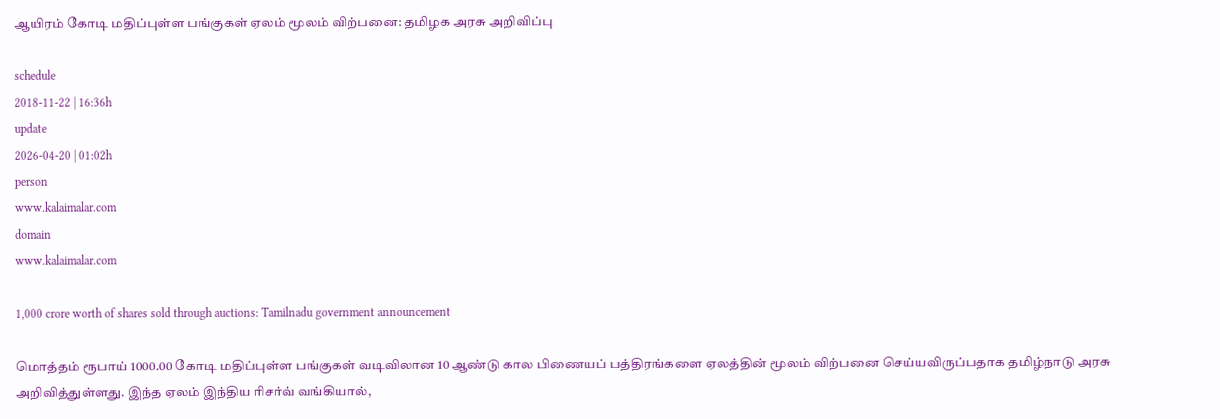ஆயிரம் கோடி மதிப்புள்ள பங்குகள் ஏலம் மூலம் விற்பனை: தமிழக அரசு அறிவிப்பு

schedule
2018-11-22 | 16:36h
update
2026-04-20 | 01:02h
person
www.kalaimalar.com
domain
www.kalaimalar.com

1,000 crore worth of shares sold through auctions: Tamilnadu government announcement

மொத்தம் ரூபாய் 1000.00 கோடி மதிப்புள்ள பங்குகள் வடிவிலான 10 ஆண்டு கால பிணையப் பத்திரங்களை ஏலத்தின் மூலம் விற்பனை செய்யவிருப்பதாக தமிழ்நாடு அரசு
அறிவித்துள்ளது. இந்த ஏலம் இந்திய ரிசர்வ் வங்கியால்,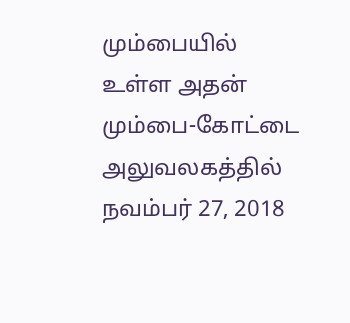மும்பையில் உள்ள அதன் மும்பை-கோட்டை அலுவலகத்தில் நவம்பர் 27, 2018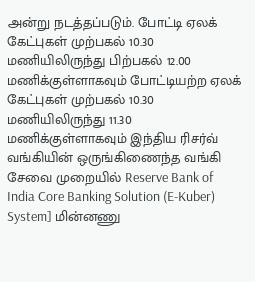அன்று நடத்தப்படும். போட்டி ஏலக்
கேட்புகள் முற்பகல் 10.30 மணியிலிருந்து பிற்பகல் 12.00 மணிக்குள்ளாகவும் போட்டியற்ற ஏலக் கேட்புகள் முற்பகல் 10.30 மணியிலிருந்து 11.30 மணிக்குள்ளாகவும் இந்திய ரிசர்வ் வங்கியின் ஒருங்கிணைந்த வங்கி சேவை முறையில் Reserve Bank of India Core Banking Solution (E-Kuber) System] மின்னணு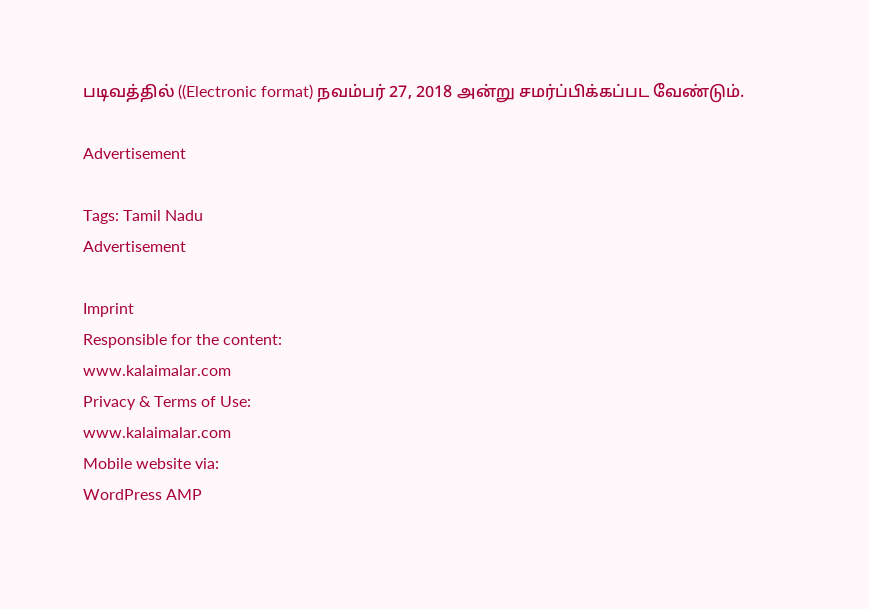படிவத்தில் ((Electronic format) நவம்பர் 27, 2018 அன்று சமர்ப்பிக்கப்பட வேண்டும்.

Advertisement

Tags: Tamil Nadu
Advertisement

Imprint
Responsible for the content:
www.kalaimalar.com
Privacy & Terms of Use:
www.kalaimalar.com
Mobile website via:
WordPress AMP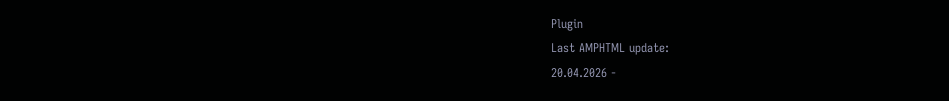Plugin
Last AMPHTML update:
20.04.2026 -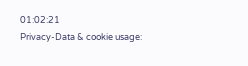01:02:21
Privacy-Data & cookie usage: